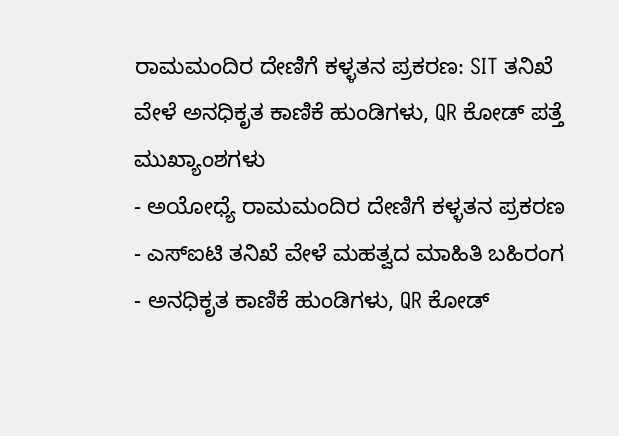ರಾಮಮಂದಿರ ದೇಣಿಗೆ ಕಳ್ಳತನ ಪ್ರಕರಣ: SIT ತನಿಖೆ ವೇಳೆ ಅನಧಿಕೃತ ಕಾಣಿಕೆ ಹುಂಡಿಗಳು, QR ಕೋಡ್ ಪತ್ತೆ
ಮುಖ್ಯಾಂಶಗಳು
- ಅಯೋಧ್ಯೆ ರಾಮಮಂದಿರ ದೇಣಿಗೆ ಕಳ್ಳತನ ಪ್ರಕರಣ
- ಎಸ್ಐಟಿ ತನಿಖೆ ವೇಳೆ ಮಹತ್ವದ ಮಾಹಿತಿ ಬಹಿರಂಗ
- ಅನಧಿಕೃತ ಕಾಣಿಕೆ ಹುಂಡಿಗಳು, QR ಕೋಡ್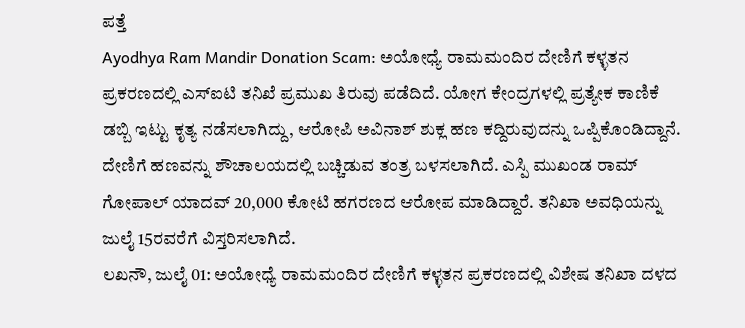ಪತ್ತೆ
Ayodhya Ram Mandir Donation Scam: ಅಯೋಧ್ಯೆ ರಾಮಮಂದಿರ ದೇಣಿಗೆ ಕಳ್ಳತನ ಪ್ರಕರಣದಲ್ಲಿ ಎಸ್ಐಟಿ ತನಿಖೆ ಪ್ರಮುಖ ತಿರುವು ಪಡೆದಿದೆ. ಯೋಗ ಕೇಂದ್ರಗಳಲ್ಲಿ ಪ್ರತ್ಯೇಕ ಕಾಣಿಕೆ ಡಬ್ಬಿ ಇಟ್ಟು ಕೃತ್ಯ ನಡೆಸಲಾಗಿದ್ದು, ಆರೋಪಿ ಅವಿನಾಶ್ ಶುಕ್ಲ ಹಣ ಕದ್ದಿರುವುದನ್ನು ಒಪ್ಪಿಕೊಂಡಿದ್ದಾನೆ. ದೇಣಿಗೆ ಹಣವನ್ನು ಶೌಚಾಲಯದಲ್ಲಿ ಬಚ್ಚಿಡುವ ತಂತ್ರ ಬಳಸಲಾಗಿದೆ. ಎಸ್ಪಿ ಮುಖಂಡ ರಾಮ್ ಗೋಪಾಲ್ ಯಾದವ್ 20,000 ಕೋಟಿ ಹಗರಣದ ಆರೋಪ ಮಾಡಿದ್ದಾರೆ. ತನಿಖಾ ಅವಧಿಯನ್ನು ಜುಲೈ 15ರವರೆಗೆ ವಿಸ್ತರಿಸಲಾಗಿದೆ.
ಲಖನೌ, ಜುಲೈ 01: ಅಯೋಧ್ಯೆ ರಾಮಮಂದಿರ ದೇಣಿಗೆ ಕಳ್ಳತನ ಪ್ರಕರಣದಲ್ಲಿ ವಿಶೇಷ ತನಿಖಾ ದಳದ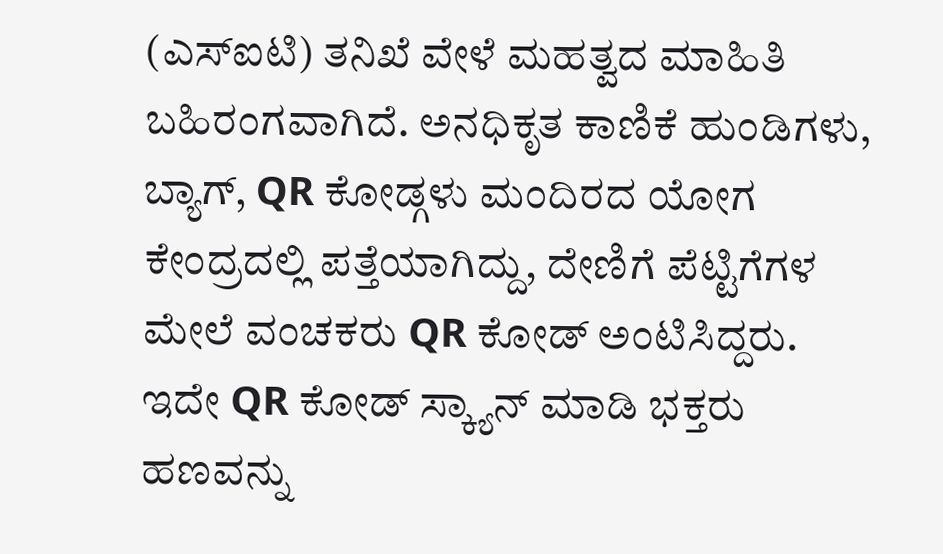(ಎಸ್ಐಟಿ) ತನಿಖೆ ವೇಳೆ ಮಹತ್ವದ ಮಾಹಿತಿ ಬಹಿರಂಗವಾಗಿದೆ. ಅನಧಿಕೃತ ಕಾಣಿಕೆ ಹುಂಡಿಗಳು, ಬ್ಯಾಗ್, QR ಕೋಡ್ಗಳು ಮಂದಿರದ ಯೋಗ ಕೇಂದ್ರದಲ್ಲಿ ಪತ್ತೆಯಾಗಿದ್ದು, ದೇಣಿಗೆ ಪೆಟ್ಟಿಗೆಗಳ ಮೇಲೆ ವಂಚಕರು QR ಕೋಡ್ ಅಂಟಿಸಿದ್ದರು. ಇದೇ QR ಕೋಡ್ ಸ್ಕ್ಯಾನ್ ಮಾಡಿ ಭಕ್ತರು ಹಣವನ್ನು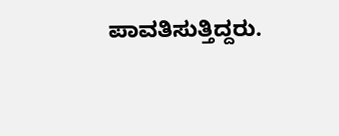ಪಾವತಿಸುತ್ತಿದ್ದರು.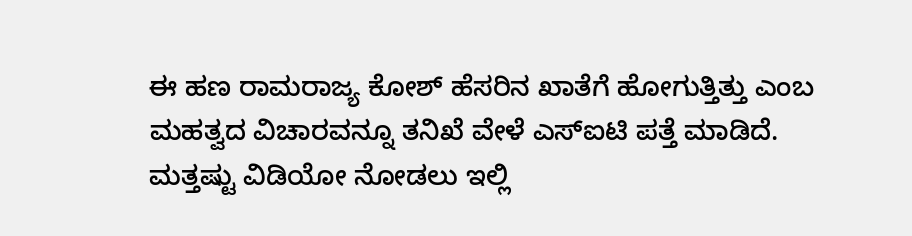ಈ ಹಣ ರಾಮರಾಜ್ಯ ಕೋಶ್ ಹೆಸರಿನ ಖಾತೆಗೆ ಹೋಗುತ್ತಿತ್ತು ಎಂಬ ಮಹತ್ವದ ವಿಚಾರವನ್ನೂ ತನಿಖೆ ವೇಳೆ ಎಸ್ಐಟಿ ಪತ್ತೆ ಮಾಡಿದೆ.
ಮತ್ತಷ್ಟು ವಿಡಿಯೋ ನೋಡಲು ಇಲ್ಲಿ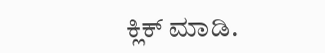ಕ್ಲಿಕ್ ಮಾಡಿ.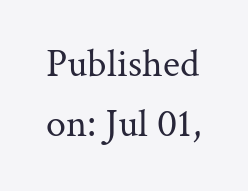Published on: Jul 01,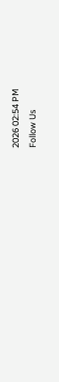2026 02:54 PM
Follow Us